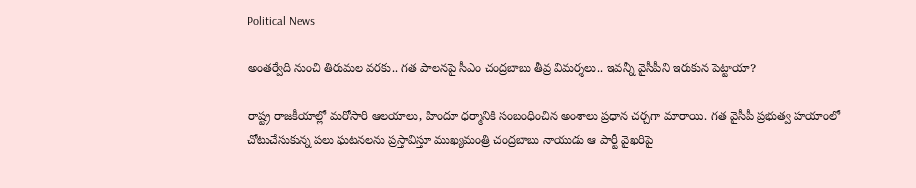Political News

అంతర్వేది నుంచి తిరుమల వరకు.. గత పాలనపై సీఎం చంద్రబాబు తీవ్ర విమర్శలు.. ఇవన్నీ వైసీపీని ఇరుకున పెట్టాయా?

రాష్ట్ర రాజకీయాల్లో మరోసారి ఆలయాలు, హిందూ ధర్మానికి సంబంధించిన అంశాలు ప్రధాన చర్చగా మారాయి. గత వైసీపీ ప్రభుత్వ హయాంలో చోటుచేసుకున్న పలు ఘటనలను ప్రస్తావిస్తూ ముఖ్యమంత్రి చంద్రబాబు నాయుడు ఆ పార్టీ వైఖరిపై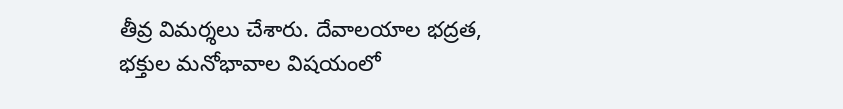తీవ్ర విమర్శలు చేశారు. దేవాలయాల భద్రత, భక్తుల మనోభావాల విషయంలో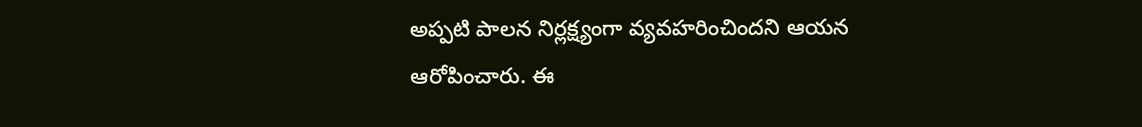అప్పటి పాలన నిర్లక్ష్యంగా వ్యవహరించిందని ఆయన ఆరోపించారు. ఈ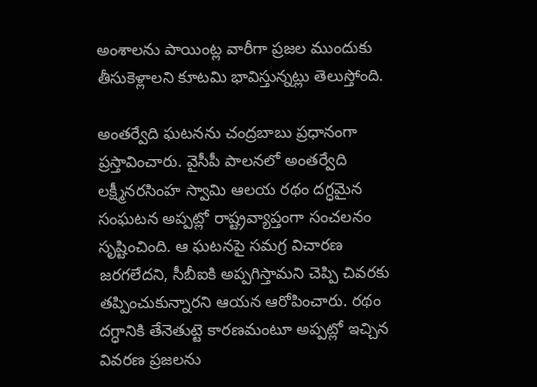అంశాలను పాయింట్ల వారీగా ప్రజల ముందుకు తీసుకెళ్లాలని కూటమి భావిస్తున్నట్లు తెలుస్తోంది.

అంతర్వేది ఘటనను చంద్రబాబు ప్రధానంగా ప్రస్తావించారు. వైసీపీ పాలనలో అంతర్వేది లక్ష్మీనరసింహ స్వామి ఆలయ రథం దగ్ధమైన సంఘటన అప్పట్లో రాష్ట్రవ్యాప్తంగా సంచలనం సృష్టించింది. ఆ ఘటనపై సమగ్ర విచారణ జరగలేదని, సీబీఐకి అప్పగిస్తామని చెప్పి చివరకు తప్పించుకున్నారని ఆయన ఆరోపించారు. రథం దగ్ధానికి తేనెతుట్టె కారణమంటూ అప్పట్లో ఇచ్చిన వివరణ ప్రజలను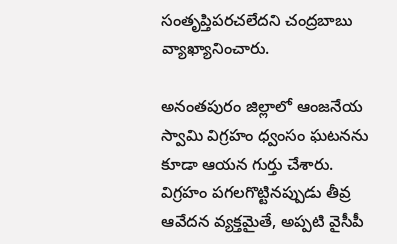సంతృప్తిపరచలేదని చంద్రబాబు వ్యాఖ్యానించారు.

అనంతపురం జిల్లాలో ఆంజనేయ స్వామి విగ్రహం ధ్వంసం ఘటనను కూడా ఆయన గుర్తు చేశారు. విగ్రహం పగలగొట్టినప్పుడు తీవ్ర ఆవేదన వ్యక్తమైతే, అప్పటి వైసీపీ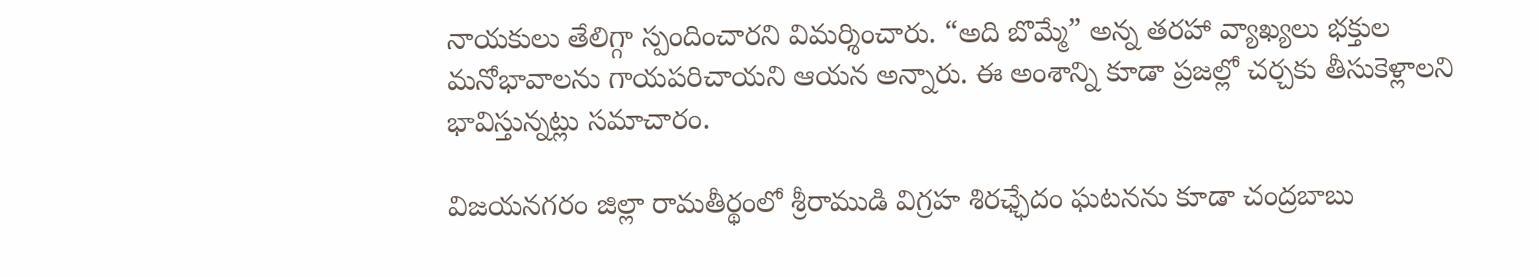నాయకులు తేలిగ్గా స్పందించారని విమర్శించారు. “అది బొమ్మే” అన్న తరహా వ్యాఖ్యలు భక్తుల మనోభావాలను గాయపరిచాయని ఆయన అన్నారు. ఈ అంశాన్ని కూడా ప్రజల్లో చర్చకు తీసుకెళ్లాలని భావిస్తున్నట్లు సమాచారం.

విజయనగరం జిల్లా రామతీర్థంలో శ్రీరాముడి విగ్రహ శిరఛ్ఛేదం ఘటనను కూడా చంద్రబాబు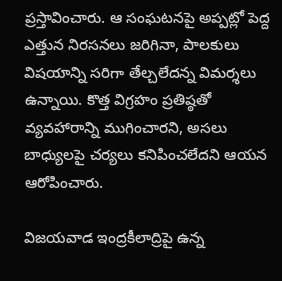ప్రస్తావించారు. ఆ సంఘటనపై అప్పట్లో పెద్ద ఎత్తున నిరసనలు జరిగినా, పాలకులు విషయాన్ని సరిగా తేల్చలేదన్న విమర్శలు ఉన్నాయి. కొత్త విగ్రహం ప్రతిష్ఠతో వ్యవహారాన్ని ముగించారని, అసలు బాధ్యులపై చర్యలు కనిపించలేదని ఆయన ఆరోపించారు.

విజయవాడ ఇంద్రకీలాద్రిపై ఉన్న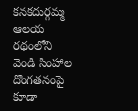కనకదుర్గమ్మ ఆలయ రథంలోని వెండి సింహాల దొంగతనంపై కూడా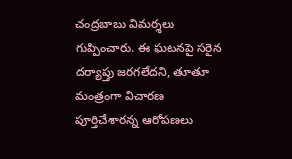చంద్రబాబు విమర్శలు గుప్పించారు. ఈ ఘటనపై సరైన దర్యాప్తు జరగలేదని, తూతూ మంత్రంగా విచారణ పూర్తిచేశారన్న ఆరోపణలు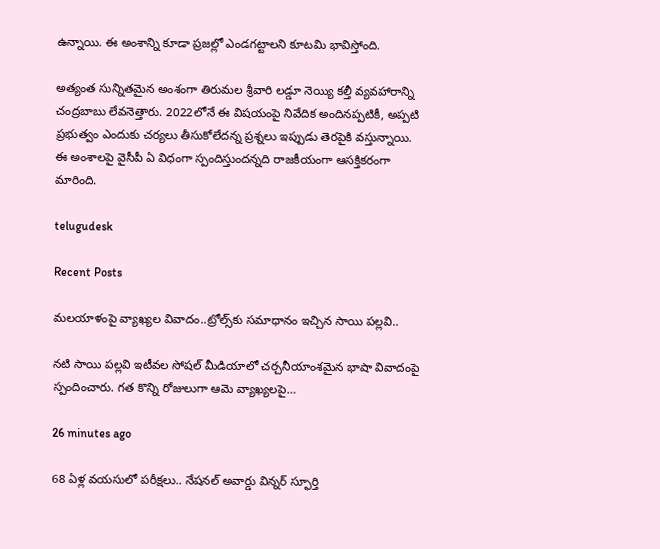ఉన్నాయి. ఈ అంశాన్ని కూడా ప్రజల్లో ఎండగట్టాలని కూటమి భావిస్తోంది.

అత్యంత సున్నితమైన అంశంగా తిరుమల శ్రీవారి లడ్డూ నెయ్యి కల్తీ వ్యవహారాన్ని చంద్రబాబు లేవనెత్తారు. 2022లోనే ఈ విషయంపై నివేదిక అందినప్పటికీ, అప్పటి ప్రభుత్వం ఎందుకు చర్యలు తీసుకోలేదన్న ప్రశ్నలు ఇప్పుడు తెరపైకి వస్తున్నాయి. ఈ అంశాలపై వైసీపీ ఏ విధంగా స్పందిస్తుందన్నది రాజకీయంగా ఆసక్తికరంగా మారింది.

telugudesk

Recent Posts

మలయాళంపై వ్యాఖ్యల వివాదం..ట్రోల్స్‌కు సమాధానం ఇచ్చిన సాయి పల్లవి..

నటి సాయి పల్లవి ఇటీవల సోషల్ మీడియాలో చర్చనీయాంశమైన భాషా వివాదంపై స్పందించారు. గత కొన్ని రోజులుగా ఆమె వ్యాఖ్యలపై…

26 minutes ago

68 ఏళ్ల వయసులో పరీక్షలు.. నేషనల్ అవార్డు విన్నర్ స్ఫూర్తి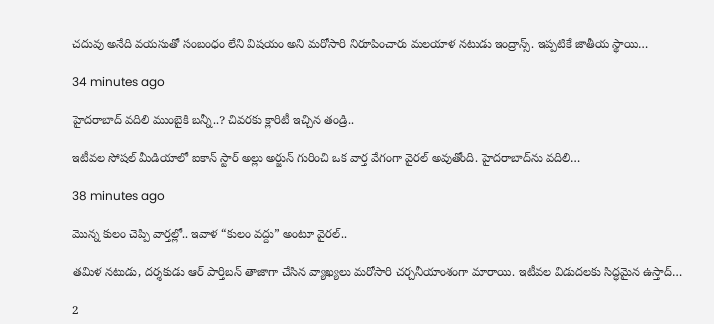చదువు అనేది వయసుతో సంబంధం లేని విషయం అని మరోసారి నిరూపించారు మలయాళ నటుడు ఇంద్రాన్స్. ఇప్పటికే జాతీయ స్థాయి…

34 minutes ago

హైదరాబాద్ వదిలి ముంబైకి బన్నీ..? చివరకు క్లారిటీ ఇచ్చిన తండ్రి..

ఇటీవల సోషల్ మీడియాలో ఐకాన్ స్టార్ అల్లు అర్జున్ గురించి ఒక వార్త వేగంగా వైరల్ అవుతోంది. హైదరాబాద్‌ను వదిలి…

38 minutes ago

మొన్న కులం చెప్పి వార్తల్లో.. ఇవాళ “కులం వద్దు” అంటూ వైరల్..

తమిళ నటుడు, దర్శకుడు ఆర్ పార్తిబన్ తాజాగా చేసిన వ్యాఖ్యలు మరోసారి చర్చనీయాంశంగా మారాయి. ఇటీవల విడుదలకు సిద్ధమైన ఉస్తాద్…

2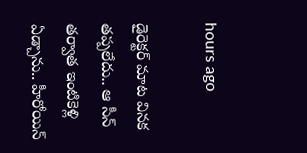hours ago

డైరెక్టర్ మాట వినక తప్పలేదు.. ఆ సీన్ తర్వాత ఇంటికెళ్లి ఏడ్చాను.. హీరోయిన్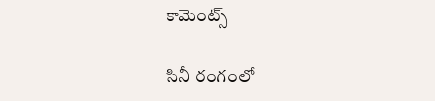కామెంట్స్

సినీ రంగంలో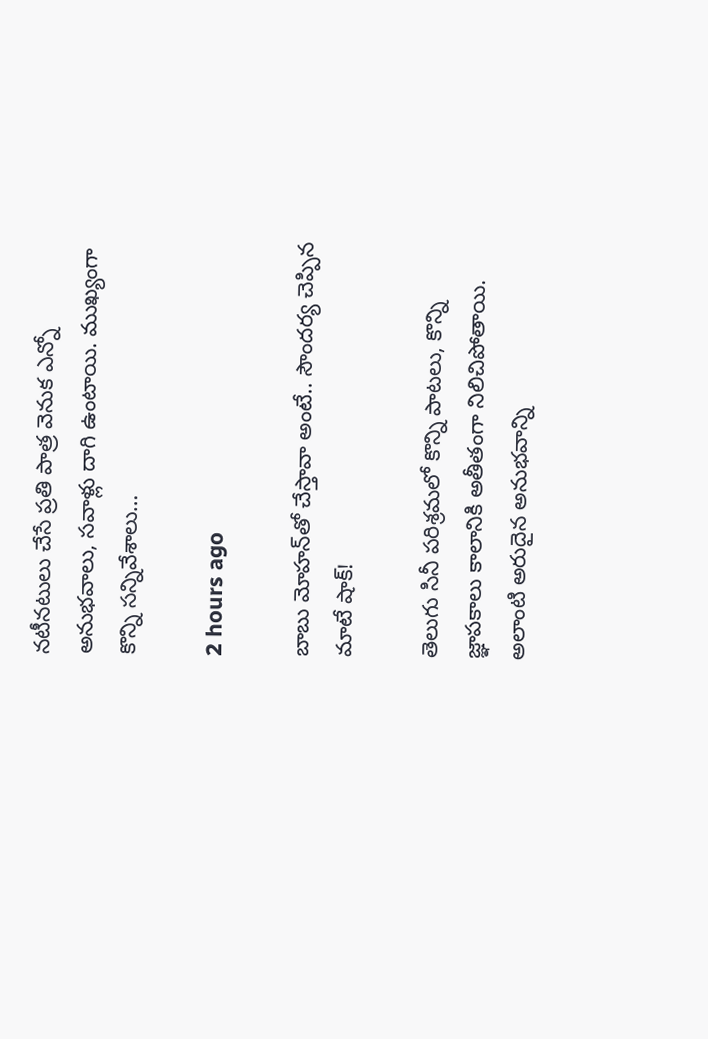నటీనటులు చేసే ప్రతి పాత్ర వెనుక ఎన్నో అనుభవాలు, సవాళ్లు దాగి ఉంటాయి. ముఖ్యంగా కొన్ని సన్నివేశాలు…

2 hours ago

బాబు మోహన్‌తో చేస్తావా అంటే.. సౌందర్య చెప్పిన మాటే షాక్!

తెలుగు సినీ పరిశ్రమలో కొన్ని పాటలు, కొన్ని జ్ఞాపకాలు కాలానికి అతీతంగా నిలిచిపోతాయి. అలాంటి అరుదైన అనుభవాన్ని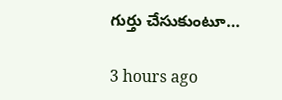గుర్తు చేసుకుంటూ…

3 hours ago